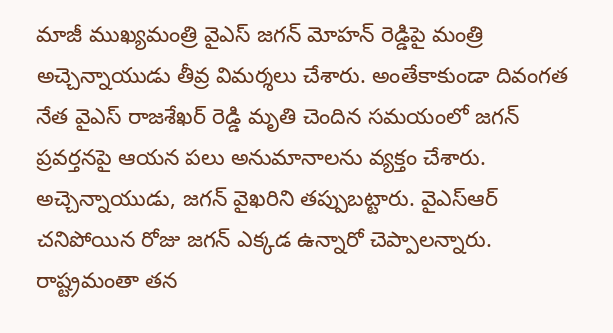మాజీ ముఖ్యమంత్రి వైఎస్ జగన్ మోహన్ రెడ్డిపై మంత్రి అచ్చెన్నాయుడు తీవ్ర విమర్శలు చేశారు. అంతేకాకుండా దివంగత నేత వైఎస్ రాజశేఖర్ రెడ్డి మృతి చెందిన సమయంలో జగన్ ప్రవర్తనపై ఆయన పలు అనుమానాలను వ్యక్తం చేశారు. అచ్చెన్నాయుడు, జగన్ వైఖరిని తప్పుబట్టారు. వైఎస్ఆర్ చనిపోయిన రోజు జగన్ ఎక్కడ ఉన్నారో చెప్పాలన్నారు. రాష్ట్రమంతా తన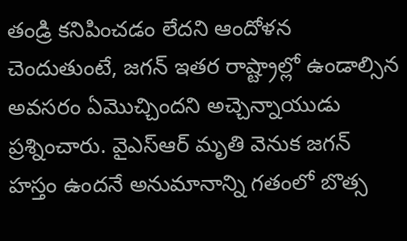తండ్రి కనిపించడం లేదని ఆందోళన చెందుతుంటే, జగన్ ఇతర రాష్ట్రాల్లో ఉండాల్సిన అవసరం ఏమొచ్చిందని అచ్చెన్నాయుడు ప్రశ్నించారు. వైఎస్ఆర్ మృతి వెనుక జగన్ హస్తం ఉందనే అనుమానాన్ని గతంలో బొత్స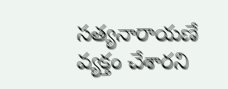సత్యనారాయణే వ్యక్తం చేశారని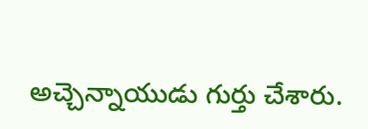అచ్చెన్నాయుడు గుర్తు చేశారు.